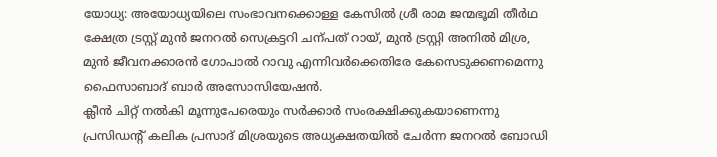യോധ്യ: അയോധ്യയിലെ സംഭാവനക്കൊള്ള കേസിൽ ശ്രീ രാമ ജന്മഭൂമി തീർഥ ക്ഷേത്ര ട്രസ്റ്റ് മുൻ ജനറൽ സെക്രട്ടറി ചന്പത് റായ്, മുൻ ട്രസ്റ്റി അനിൽ മിശ്ര, മുൻ ജീവനക്കാരൻ ഗോപാൽ റാവു എന്നിവർക്കെതിരേ കേസെടുക്കണമെന്നു ഫൈസാബാദ് ബാർ അസോസിയേഷൻ.
ക്ലീൻ ചിറ്റ് നൽകി മൂന്നുപേരെയും സർക്കാർ സംരക്ഷിക്കുകയാണെന്നു പ്രസിഡന്റ് കലിക പ്രസാദ് മിശ്രയുടെ അധ്യക്ഷതയിൽ ചേർന്ന ജനറൽ ബോഡി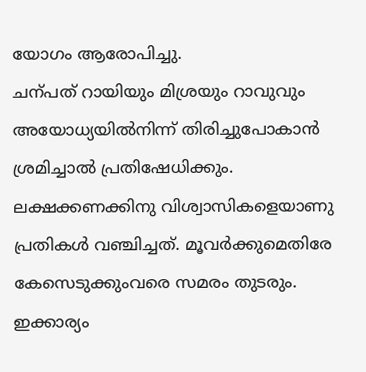യോഗം ആരോപിച്ചു.
ചന്പത് റായിയും മിശ്രയും റാവുവും അയോധ്യയിൽനിന്ന് തിരിച്ചുപോകാൻ ശ്രമിച്ചാൽ പ്രതിഷേധിക്കും. ലക്ഷക്കണക്കിനു വിശ്വാസികളെയാണു പ്രതികൾ വഞ്ചിച്ചത്. മൂവർക്കുമെതിരേ കേസെടുക്കുംവരെ സമരം തുടരും.
ഇക്കാര്യം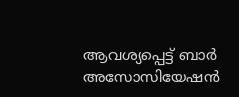ആവശ്യപ്പെട്ട് ബാർ അസോസിയേഷൻ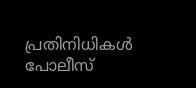പ്രതിനിധികൾ പോലീസ്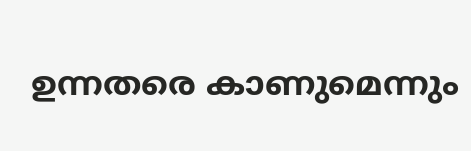ഉന്നതരെ കാണുമെന്നും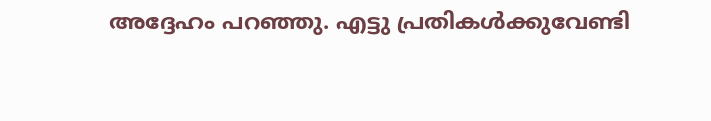അദ്ദേഹം പറഞ്ഞു. എട്ടു പ്രതികൾക്കുവേണ്ടി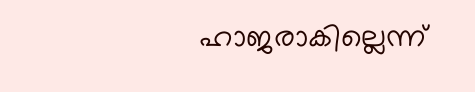ഹാജരാകില്ലെന്ന്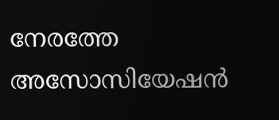നേരത്തേ അസോസിയേഷൻ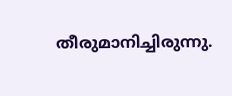തീരുമാനിച്ചിരുന്നു.